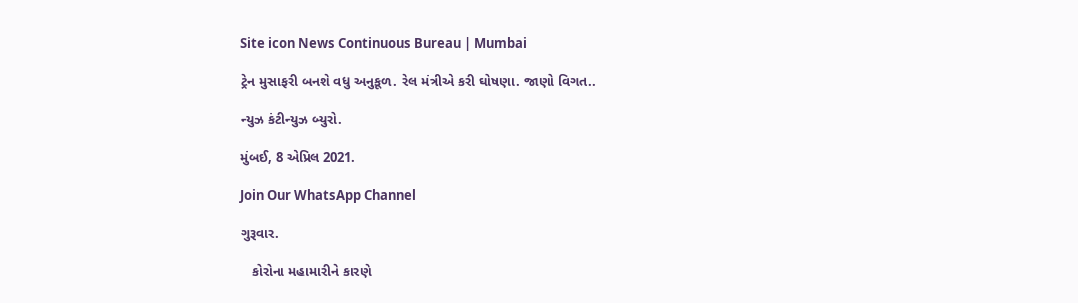Site icon News Continuous Bureau | Mumbai

ટ્રેન મુસાફરી બનશે વધુ અનુકૂળ. રેલ મંત્રીએ કરી ઘોષણા. જાણો વિગત..

ન્યુઝ કંટીન્યુઝ બ્યુરો.

મુંબઈ, 8 એપ્રિલ 2021.

Join Our WhatsApp Channel

ગુરૂવાર.

   કોરોના મહામારીને કારણે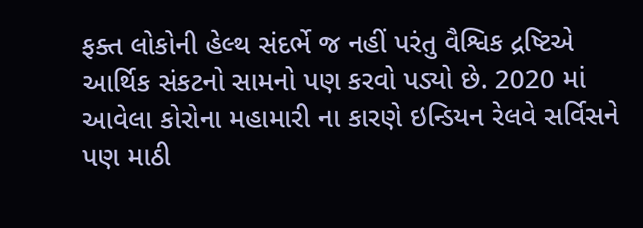ફક્ત લોકોની હેલ્થ સંદર્ભે જ નહીં પરંતુ વૈશ્વિક દ્રષ્ટિએ આર્થિક સંકટનો સામનો પણ કરવો પડ્યો છે. 2020 માં આવેલા કોરોના મહામારી ના કારણે ઇન્ડિયન રેલવે સર્વિસને પણ માઠી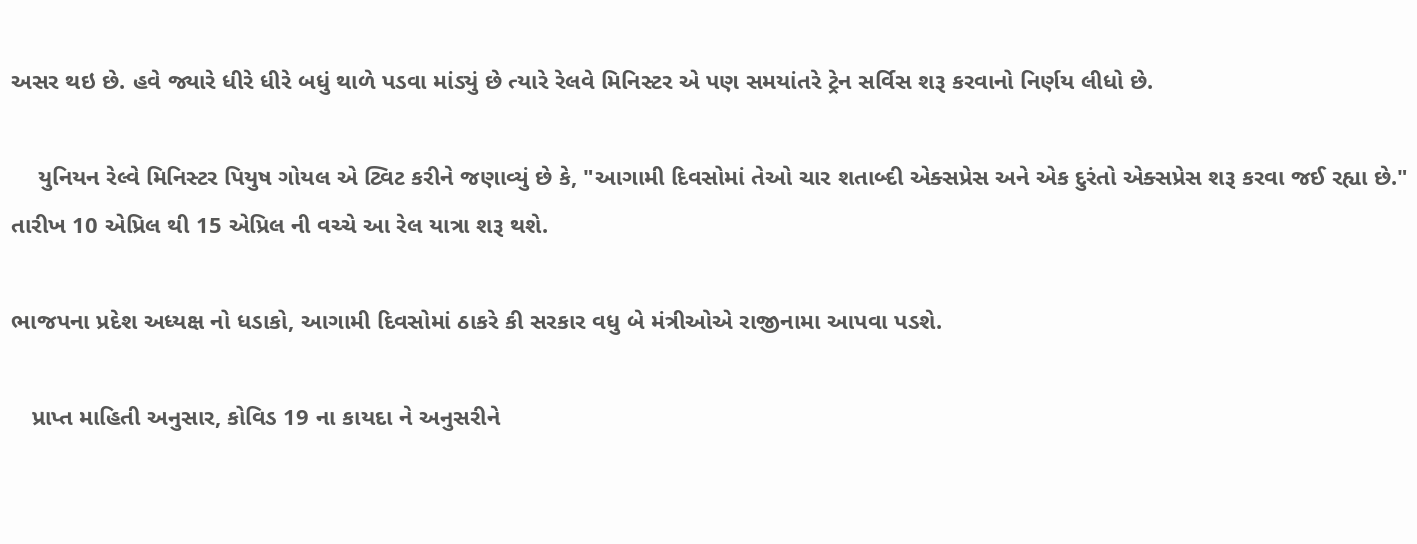અસર થઇ છે. હવે જ્યારે ધીરે ધીરે બધું થાળે પડવા માંડ્યું છે ત્યારે રેલવે મિનિસ્ટર એ પણ સમયાંતરે ટ્રેન સર્વિસ શરૂ કરવાનો નિર્ણય લીધો છે.

    યુનિયન રેલ્વે મિનિસ્ટર પિયુષ ગોયલ એ ટ્વિટ કરીને જણાવ્યું છે કે, "આગામી દિવસોમાં તેઓ ચાર શતાબ્દી એક્સપ્રેસ અને એક દુરંતો એક્સપ્રેસ શરૂ કરવા જઈ રહ્યા છે." તારીખ 10 એપ્રિલ થી 15 એપ્રિલ ની વચ્ચે આ રેલ યાત્રા શરૂ થશે.

ભાજપના પ્રદેશ અધ્યક્ષ નો ધડાકો, આગામી દિવસોમાં ઠાકરે કી સરકાર વધુ બે મંત્રીઓએ રાજીનામા આપવા પડશે.

   પ્રાપ્ત માહિતી અનુસાર, કોવિડ 19 ના કાયદા ને અનુસરીને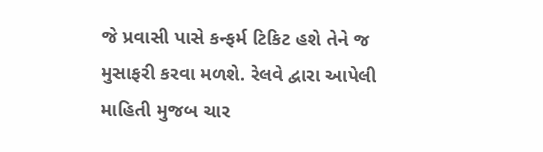જે પ્રવાસી પાસે કન્ફર્મ ટિકિટ હશે તેને જ મુસાફરી કરવા મળશે. રેલવે દ્વારા આપેલી માહિતી મુજબ ચાર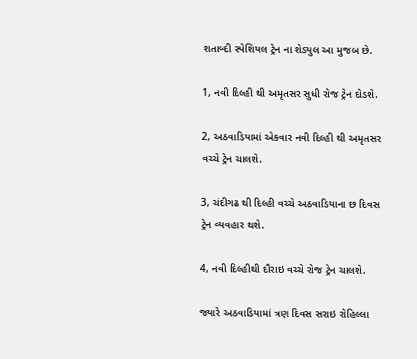શતાબ્દી સ્પેશિયલ ટ્રેન ના શેડ્યુલ આ મુજબ છે.

1, નવી દિલ્હી થી અમૃતસર સુધી રોજ ટ્રેન દોડશે.

2, અઠવાડિયામાં એકવાર નવી દિલ્હી થી અમૃતસર વચ્ચે ટ્રેન ચાલશે.

3, ચંદીગઢ થી દિલ્હી વચ્ચે અઠવાડિયાના છ દિવસ ટ્રેન વ્યવહાર થશે.

4, નવી દિલ્હીથી દૌરાઇ વચ્ચે રોજ ટ્રેન ચાલશે.

જ્યારે અઠવાડિયામાં ત્રણ દિવસ સરાઇ રોહિલ્લા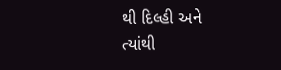થી દિલ્હી અને ત્યાંથી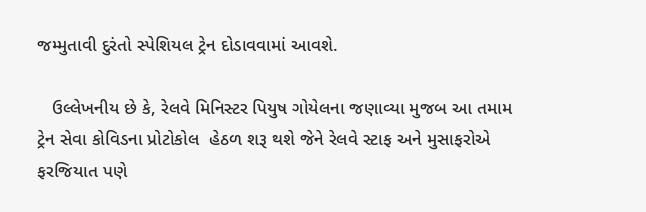જમ્મુતાવી દુરંતો સ્પેશિયલ ટ્રેન દોડાવવામાં આવશે.

   ઉલ્લેખનીય છે કે, રેલવે મિનિસ્ટર પિયુષ ગોયેલના જણાવ્યા મુજબ આ તમામ ટ્રેન સેવા કોવિડના પ્રોટોકોલ  હેઠળ શરૂ થશે જેને રેલવે સ્ટાફ અને મુસાફરોએ ફરજિયાત પણે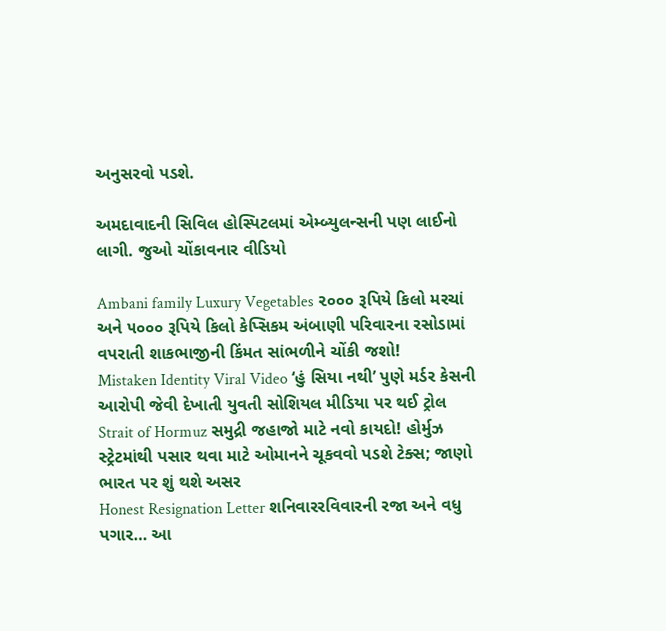અનુસરવો પડશે.

અમદાવાદની સિવિલ હોસ્પિટલમાં એમ્બ્યુલન્સની પણ લાઈનો લાગી. જુઓ ચોંકાવનાર વીડિયો

Ambani family Luxury Vegetables ૨૦૦૦ રૂપિયે કિલો મરચાં અને ૫૦૦૦ રૂપિયે કિલો કેપ્સિકમ અંબાણી પરિવારના રસોડામાં વપરાતી શાકભાજીની કિંમત સાંભળીને ચોંકી જશો!
Mistaken Identity Viral Video ‘હું સિયા નથી’ પુણે મર્ડર કેસની આરોપી જેવી દેખાતી યુવતી સોશિયલ મીડિયા પર થઈ ટ્રોલ
Strait of Hormuz સમુદ્રી જહાજો માટે નવો કાયદો! હોર્મુઝ સ્ટ્રેટમાંથી પસાર થવા માટે ઓમાનને ચૂકવવો પડશે ટેક્સ; જાણો ભારત પર શું થશે અસર
Honest Resignation Letter શનિવારરવિવારની રજા અને વધુ પગાર… આ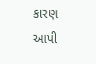કારણ આપી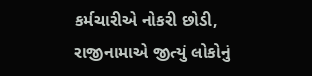કર્મચારીએ નોકરી છોડી, રાજીનામાએ જીત્યું લોકોનું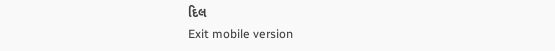દિલ
Exit mobile version